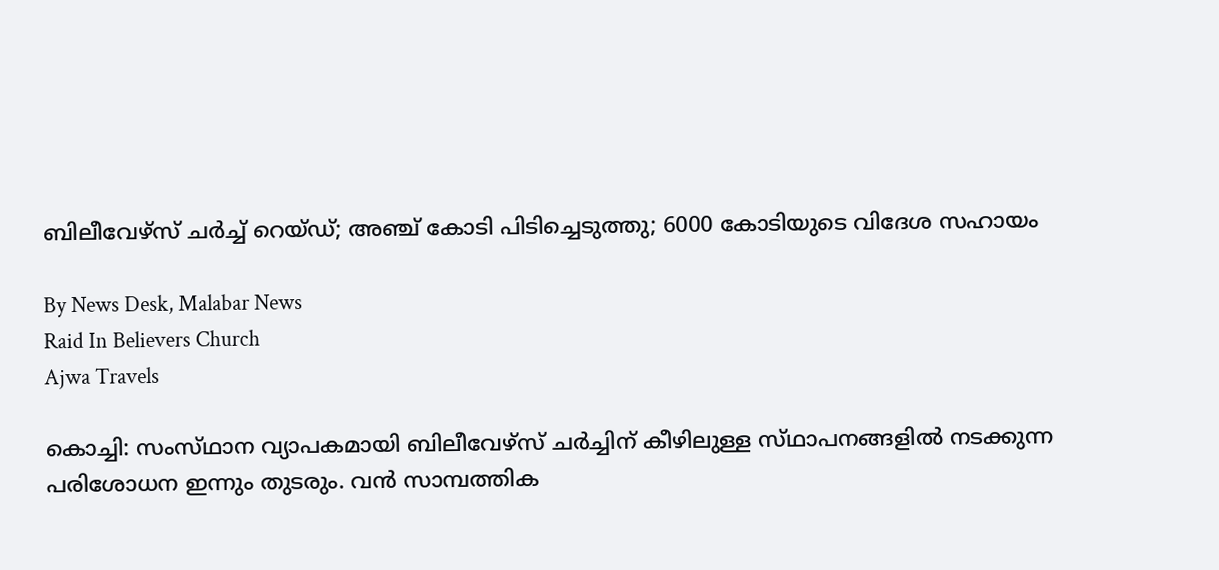ബിലീവേഴ്‌സ് ചർച്ച് റെയ്‌ഡ്‌; അഞ്ച് കോടി പിടിച്ചെടുത്തു; 6000 കോടിയുടെ വിദേശ സഹായം

By News Desk, Malabar News
Raid In Believers Church
Ajwa Travels

കൊച്ചി: സംസ്‌ഥാന വ്യാപകമായി ബിലീവേഴ്‌സ് ചർച്ചിന് കീഴിലുള്ള സ്‌ഥാപനങ്ങളിൽ നടക്കുന്ന പരിശോധന ഇന്നും തുടരും. വൻ സാമ്പത്തിക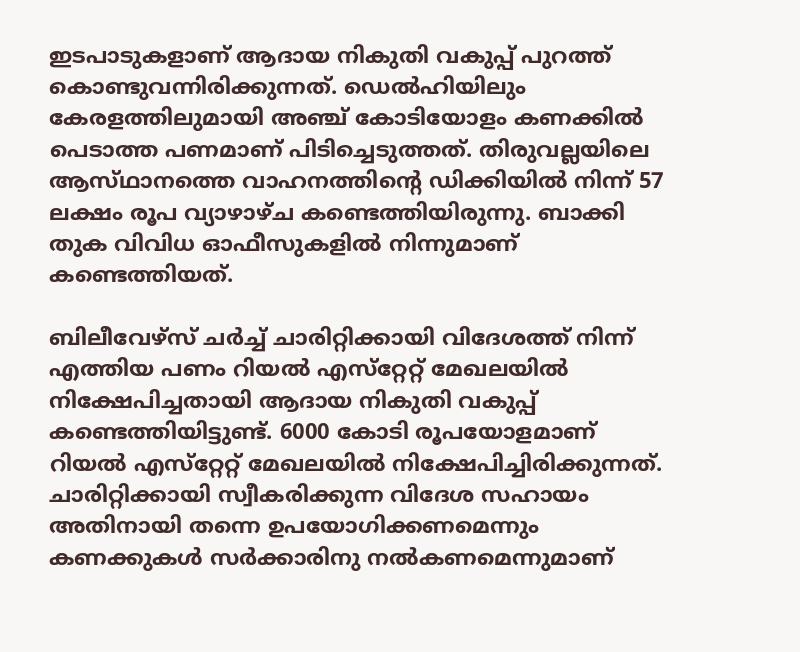ഇടപാടുകളാണ് ആദായ നികുതി വകുപ്പ് പുറത്ത് കൊണ്ടുവന്നിരിക്കുന്നത്. ഡെൽഹിയിലും കേരളത്തിലുമായി അഞ്ച് കോടിയോളം കണക്കിൽ പെടാത്ത പണമാണ് പിടിച്ചെടുത്തത്. തിരുവല്ലയിലെ ആസ്‌ഥാനത്തെ വാഹനത്തിന്റെ ഡിക്കിയിൽ നിന്ന് 57 ലക്ഷം രൂപ വ്യാഴാഴ്‌ച കണ്ടെത്തിയിരുന്നു. ബാക്കി തുക വിവിധ ഓഫീസുകളിൽ നിന്നുമാണ് കണ്ടെത്തിയത്.

ബിലീവേഴ്‌സ് ചർച്ച് ചാരിറ്റിക്കായി വിദേശത്ത് നിന്ന് എത്തിയ പണം റിയൽ എസ്‌റ്റേറ്റ് മേഖലയിൽ നിക്ഷേപിച്ചതായി ആദായ നികുതി വകുപ്പ് കണ്ടെത്തിയിട്ടുണ്ട്. 6000 കോടി രൂപയോളമാണ്‌ റിയൽ എസ്‌റ്റേറ്റ് മേഖലയിൽ നിക്ഷേപിച്ചിരിക്കുന്നത്. ചാരിറ്റിക്കായി സ്വീകരിക്കുന്ന വിദേശ സഹായം അതിനായി തന്നെ ഉപയോഗിക്കണമെന്നും കണക്കുകള്‍ സർക്കാരിനു നല്‍കണമെന്നുമാണ്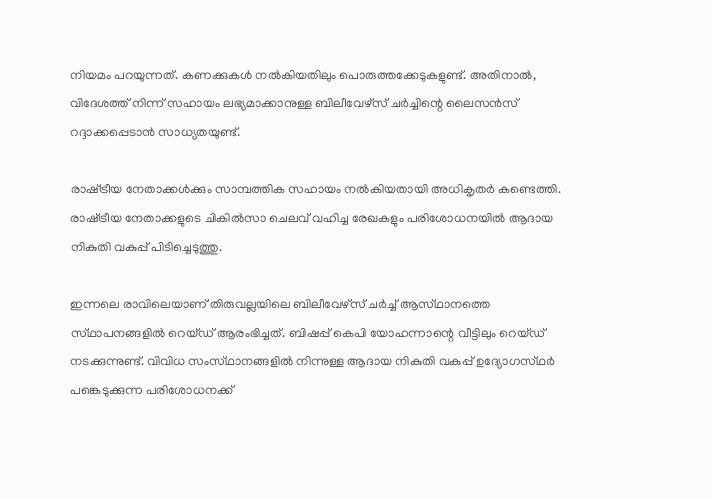നിയമം പറയുന്നത്. കണക്കുകൾ നൽകിയതിലും പൊരുത്തക്കേടുകളുണ്ട്. അതിനാൽ, വിദേശത്ത് നിന്ന് സഹായം ലഭ്യമാക്കാനുള്ള ബിലീവേഴ്‌സ് ചർച്ചിന്റെ ലൈസന്‍സ് റദ്ദാക്കപ്പെടാൻ സാധ്യതയുണ്ട്.

രാഷ്‌ട്രീയ നേതാക്കൾക്കും സാമ്പത്തിക സഹായം നൽകിയതായി അധികൃതർ കണ്ടെത്തി. രാഷ്‌ട്രീയ നേതാക്കളുടെ ചികിൽസാ ചെലവ് വഹിച്ച രേഖകളും പരിശോധനയിൽ ആദായ നികുതി വകുപ്പ് പിടിച്ചെടുത്തു.

ഇന്നലെ രാവിലെയാണ് തിരുവല്ലയിലെ ബിലീവേഴ്‌സ് ചർച്ച് ആസ്‌ഥാനത്തെ സ്‌ഥാപനങ്ങളിൽ റെയ്‌ഡ്‌ ആരംഭിച്ചത്. ബിഷപ്പ് കെപി യോഹന്നാന്റെ വീട്ടിലും റെയ്‌ഡ്‌ നടക്കുന്നുണ്ട്. വിവിധ സംസ്‌ഥാനങ്ങളിൽ നിന്നുള്ള ആദായ നികുതി വകുപ്പ് ഉദ്യോഗസ്‌ഥർ പങ്കെടുക്കുന്ന പരിശോധനക്ക്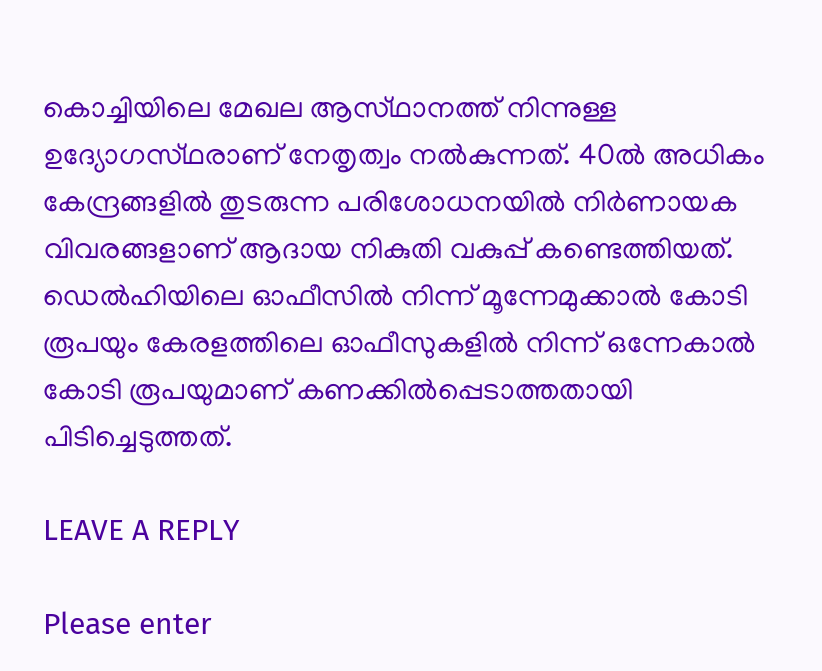കൊച്ചിയിലെ മേഖല ആസ്‌ഥാനത്ത് നിന്നുള്ള ഉദ്യോഗസ്‌ഥരാണ് നേതൃത്വം നൽകുന്നത്. 40ല്‍ അധികം കേന്ദ്രങ്ങളില്‍ തുടരുന്ന പരിശോധനയില്‍ നിർണായക വിവരങ്ങളാണ് ആദായ നികുതി വകുപ്പ് കണ്ടെത്തിയത്. ഡെല്‍ഹിയിലെ ഓഫീസില്‍ നിന്ന് മൂന്നേമുക്കാല്‍ കോടി രൂപയും കേരളത്തിലെ ഓഫീസുകളില്‍ നിന്ന് ഒന്നേകാല്‍ കോടി രൂപയുമാണ് കണക്കില്‍പ്പെടാത്തതായി പിടിച്ചെടുത്തത്.

LEAVE A REPLY

Please enter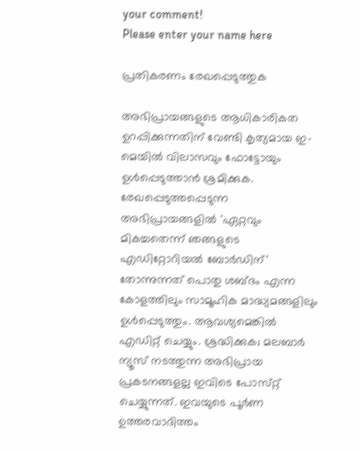your comment!
Please enter your name here

പ്രതികരണം രേഖപ്പെടുത്തുക

അഭിപ്രായങ്ങളുടെ ആധികാരികത ഉറപ്പിക്കുന്നതിന് വേണ്ടി കൃത്യമായ ഇ-മെയിൽ വിലാസവും ഫോട്ടോയും ഉൾപ്പെടുത്താൻ ശ്രമിക്കുക. രേഖപ്പെടുത്തപ്പെടുന്ന അഭിപ്രായങ്ങളിൽ 'ഏറ്റവും മികച്ചതെന്ന് ഞങ്ങളുടെ എഡിറ്റോറിയൽ ബോർഡിന്' തോന്നുന്നത് പൊതു ശബ്‌ദം എന്ന കോളത്തിലും സാമൂഹിക മാദ്ധ്യമങ്ങളിലും ഉൾപ്പെടുത്തും. ആവശ്യമെങ്കിൽ എഡിറ്റ് ചെയ്യും. ശ്രദ്ധിക്കുക; മലബാർ ന്യൂസ് നടത്തുന്ന അഭിപ്രായ പ്രകടനങ്ങളല്ല ഇവിടെ പോസ്‌റ്റ് ചെയ്യുന്നത്. ഇവയുടെ പൂർണ ഉത്തരവാദിത്തം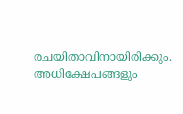രചയിതാവിനായിരിക്കും. അധിക്ഷേപങ്ങളും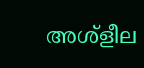അശ്‌ളീല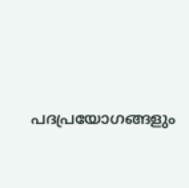പദപ്രയോഗങ്ങളും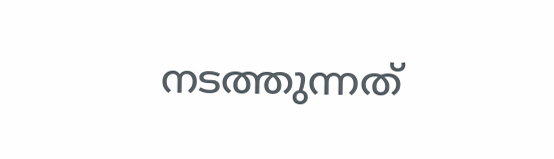നടത്തുന്നത്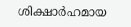ശിക്ഷാർഹമായ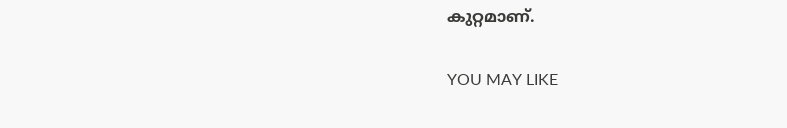കുറ്റമാണ്.

YOU MAY LIKE